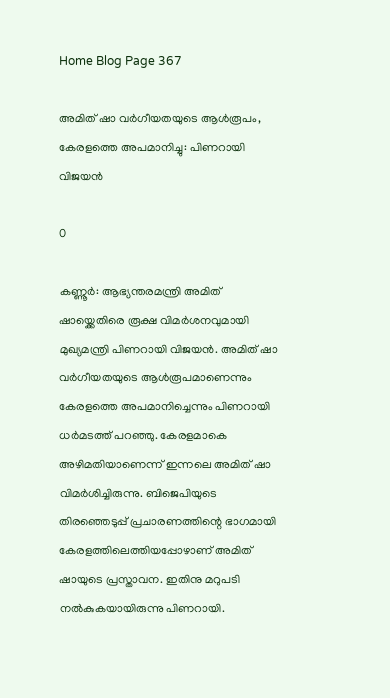Home Blog Page 367

അമിത് ഷാ വര്‍ഗീയതയുടെ ആള്‍രൂപം, കേരളത്തെ അപമാനിച്ചു: പിണറായി വിജയന്‍

0

കണ്ണൂര്‍: ആഭ്യന്തരമന്ത്രി അമിത് ഷായ്ക്കെതിരെ രൂക്ഷ വിമര്‍ശനവുമായി മുഖ്യമന്ത്രി പിണറായി വിജയന്‍. അമിത് ഷാ വര്‍ഗീയതയുടെ ആള്‍രൂപമാണെന്നും കേരളത്തെ അപമാനിച്ചെന്നും പിണറായി ധര്‍മടത്ത് പറഞ്ഞു. കേരളമാകെ അഴിമതിയാണെന്ന് ഇന്നലെ അമിത് ഷാ വിമര്‍ശിച്ചിരുന്നു. ബിജെപിയുടെ തിരഞ്ഞെടുപ്പ് പ്രചാരണത്തിന്റെ ഭാഗമായി കേരളത്തിലെത്തിയപ്പോഴാണ് അമിത് ഷായുടെ പ്രസ്താവന. ഇതിനു മറുപടി നല്‍കുകയായിരുന്നു പിണറായി.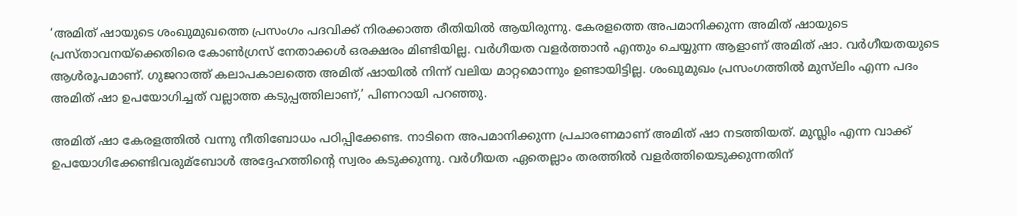‘അമിത് ഷായുടെ ശംഖുമുഖത്തെ പ്രസംഗം പദവിക്ക് നിരക്കാത്ത രീതിയില്‍ ആയിരുന്നു. കേരളത്തെ അപമാനിക്കുന്ന അമിത് ഷായുടെ പ്രസ്താവനയ്ക്കെതിരെ കോണ്‍ഗ്രസ് നേതാക്കള്‍ ഒരക്ഷരം മിണ്ടിയില്ല. വര്‍ഗീയത വളര്‍ത്താന്‍ എന്തും ചെയ്യുന്ന ആളാണ് അമിത് ഷാ. വര്‍ഗീയതയുടെ ആള്‍രൂപമാണ്. ഗുജറാത്ത് കലാപകാലത്തെ അമിത് ഷായില്‍ നിന്ന് വലിയ മാറ്റമൊന്നും ഉണ്ടായിട്ടില്ല. ശംഖുമുഖം പ്രസംഗത്തില്‍ മുസ്‌ലിം എന്ന പദം അമിത് ഷാ ഉപയോഗിച്ചത് വല്ലാത്ത കടുപ്പത്തിലാണ്,’ പിണറായി പറഞ്ഞു.

അമിത് ഷാ കേരളത്തില്‍ വന്നു നീതിബോധം പഠിപ്പിക്കേണ്ട. നാടിനെ അപമാനിക്കുന്ന പ്രചാരണമാണ് അമിത് ഷാ നടത്തിയത്. മുസ്ലിം എന്ന വാക്ക് ഉപയോഗിക്കേണ്ടിവരുമ്‌ബോള്‍ അദ്ദേഹത്തിന്റെ സ്വരം കടുക്കുന്നു. വര്‍ഗീയത ഏതെല്ലാം തരത്തില്‍ വളര്‍ത്തിയെടുക്കുന്നതിന്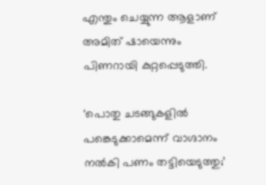എന്തും ചെയ്യുന്ന ആളാണ് അമിത് ഷായെന്നും പിണറായി കുറ്റപ്പെടുത്തി.

‘പൊതു ചടങ്ങുകളില്‍ പങ്കെടുക്കാമെന്ന് വാഗ്ദാനം നല്‍കി പണം തട്ടിയെടുത്തു;’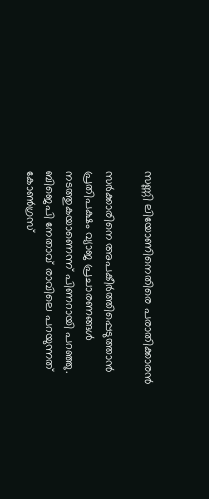സണ്ണി ലിയോണിനെതിരെ പരാതിക്കാരന്‍

സര്‍ക്കാരിനെ അപകീര്‍ത്തിപ്പെടുത്താന്‍ പ്രതിപക്ഷം വ്യാജ പ്രചാരണങ്ങള്‍ നടത്തുകയാണെന്ന് പിണറായി പറഞ്ഞു. ബിജെപി നേതാവ് രാവിലെ പറയുന്നത് കോണ്‍ഗ്രസ്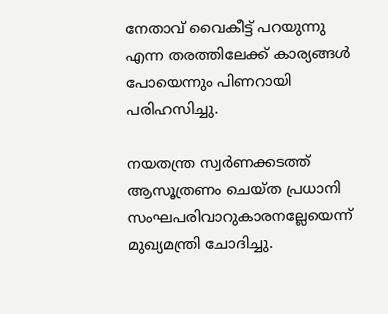നേതാവ് വൈകീട്ട് പറയുന്നു എന്ന തരത്തിലേക്ക് കാര്യങ്ങള്‍ പോയെന്നും പിണറായി പരിഹസിച്ചു.

നയതന്ത്ര സ്വര്‍ണക്കടത്ത് ആസൂത്രണം ചെയ്ത പ്രധാനി സംഘപരിവാറുകാരനല്ലേയെന്ന് മുഖ്യമന്ത്രി ചോദിച്ചു.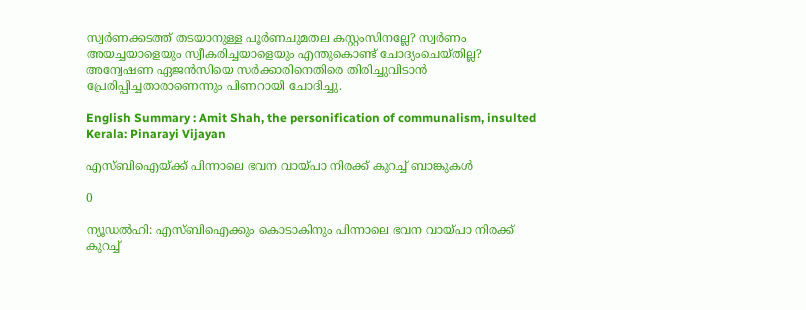സ്വര്‍ണക്കടത്ത് തടയാനുള്ള പൂര്‍ണചുമതല കസ്റ്റംസിനല്ലേ? സ്വര്‍ണം അയച്ചയാളെയും സ്വീകരിച്ചയാളെയും എന്തുകൊണ്ട് ചോദ്യംചെയ്തില്ല? അന്വേഷണ ഏജന്‍സിയെ സര്‍ക്കാരിനെതിരെ തിരിച്ചുവിടാന്‍ പ്രേരിപ്പിച്ചതാരാണെന്നും പിണറായി ചോദിച്ചു.

English Summary : Amit Shah, the personification of communalism, insulted Kerala: Pinarayi Vijayan

എസ്ബിഐയ്ക്ക് പിന്നാലെ ഭവന വായ്പാ നിരക്ക് കുറച്ച് ബാങ്കുകള്‍

0

ന്യൂഡല്‍ഹി: എസ്ബിഐക്കും കൊടാകിനും പിന്നാലെ ഭവന വായ്പാ നിരക്ക് കുറച്ച്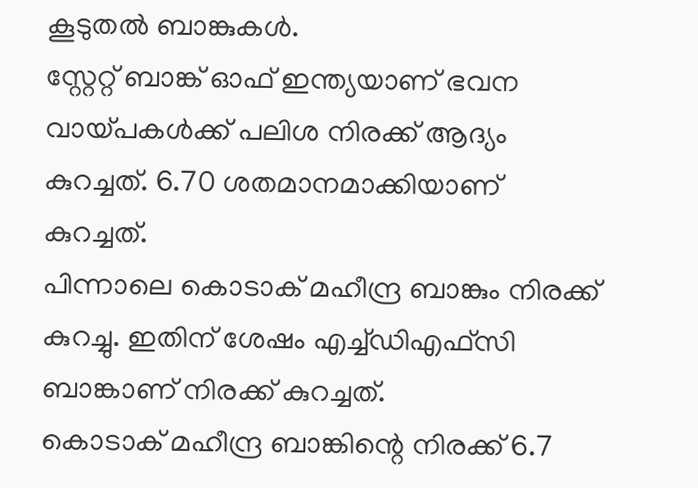കൂടുതല്‍ ബാങ്കുകള്‍.
സ്റ്റേറ്റ് ബാങ്ക് ഓഫ് ഇന്ത്യയാണ് ഭവന വായ്പകള്‍ക്ക് പലിശ നിരക്ക് ആദ്യം കുറച്ചത്. 6.70 ശതമാനമാക്കിയാണ് കുറച്ചത്.
പിന്നാലെ കൊടാക് മഹീന്ദ്ര ബാങ്കും നിരക്ക് കുറച്ചു. ഇതിന് ശേഷം എച്ച്ഡിഎഫ്‌സി ബാങ്കാണ് നിരക്ക് കുറച്ചത്.
കൊടാക് മഹീന്ദ്ര ബാങ്കിന്റെ നിരക്ക് 6.7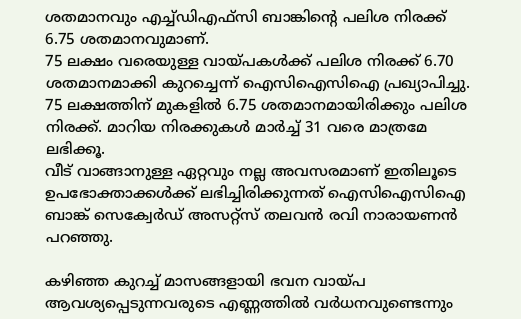ശതമാനവും എച്ച്ഡിഎഫ്സി ബാങ്കിന്റെ പലിശ നിരക്ക് 6.75 ശതമാനവുമാണ്.
75 ലക്ഷം വരെയുള്ള വായ്പകള്‍ക്ക് പലിശ നിരക്ക് 6.70 ശതമാനമാക്കി കുറച്ചെന്ന് ഐസിഐസിഐ പ്രഖ്യാപിച്ചു. 75 ലക്ഷത്തിന് മുകളില്‍ 6.75 ശതമാനമായിരിക്കും പലിശ നിരക്ക്. മാറിയ നിരക്കുകള്‍ മാര്‍ച്ച് 31 വരെ മാത്രമേ ലഭിക്കൂ.
വീട് വാങ്ങാനുള്ള ഏറ്റവും നല്ല അവസരമാണ് ഇതിലൂടെ ഉപഭോക്താക്കള്‍ക്ക് ലഭിച്ചിരിക്കുന്നത് ഐസിഐസിഐ ബാങ്ക് സെക്വേര്‍ഡ് അസറ്റ്‌സ് തലവന്‍ രവി നാരായണന്‍ പറഞ്ഞു.

കഴിഞ്ഞ കുറച്ച് മാസങ്ങളായി ഭവന വായ്പ ആവശ്യപ്പെടുന്നവരുടെ എണ്ണത്തില്‍ വര്‍ധനവുണ്ടെന്നും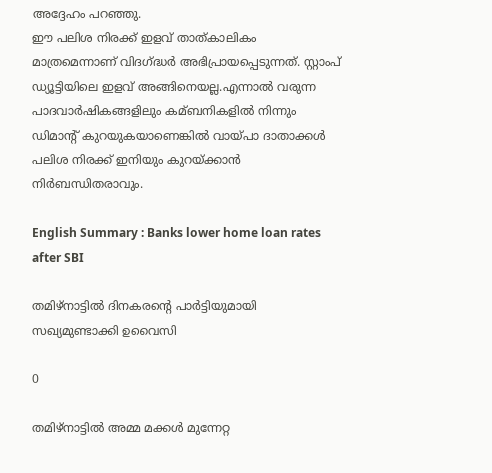അദ്ദേഹം പറഞ്ഞു.
ഈ പലിശ നിരക്ക് ഇളവ് താത്കാലികം മാത്രമെന്നാണ് വിദഗ്ദ്ധര്‍ അഭിപ്രായപ്പെടുന്നത്. സ്റ്റാംപ് ഡ്യൂട്ടിയിലെ ഇളവ് അങ്ങിനെയല്ല.എന്നാല്‍ വരുന്ന പാദവാര്‍ഷികങ്ങളിലും കമ്ബനികളില്‍ നിന്നും ഡിമാന്റ് കുറയുകയാണെങ്കില്‍ വായ്പാ ദാതാക്കള്‍ പലിശ നിരക്ക് ഇനിയും കുറയ്ക്കാന്‍ നിര്‍ബന്ധിതരാവും.

English Summary : Banks lower home loan rates after SBI

തമിഴ്നാട്ടില്‍ ദിനകരന്റെ പാര്‍ട്ടിയുമായി സഖ്യമുണ്ടാക്കി ഉവൈസി

0

തമിഴ്നാട്ടില്‍ അമ്മ മക്കള്‍ മുന്നേറ്റ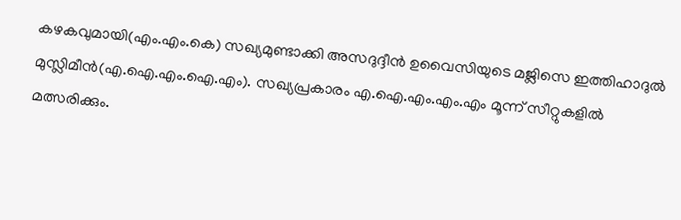കഴകവുമായി(എം.എം.കെ) സഖ്യമുണ്ടാക്കി അസദുദ്ദീന്‍ ഉവൈസിയുടെ മജ്ലിസെ ഇത്തിഹാദുല്‍ മുസ്ലിമീന്‍(എ.ഐ.എം.ഐ.എം). സഖ്യപ്രകാരം എ.ഐ.എം.എം.എം മൂന്ന് സീറ്റുകളില്‍ മത്സരിക്കും.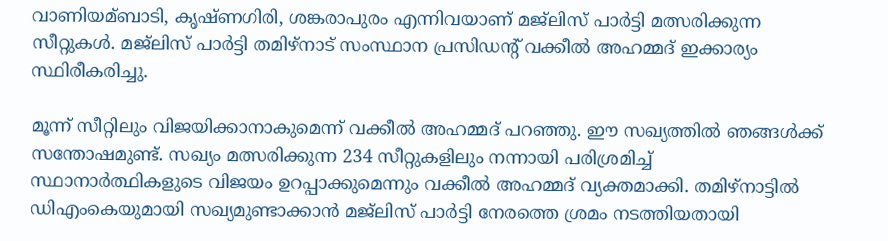വാണിയമ്ബാടി, കൃഷ്ണഗിരി, ശങ്കരാപുരം എന്നിവയാണ് മജ്ലിസ് പാര്‍ട്ടി മത്സരിക്കുന്ന സീറ്റുകള്‍. മജ്ലിസ് പാര്‍ട്ടി തമിഴ്നാട് സംസ്ഥാന പ്രസിഡന്റ് വക്കീല്‍ അഹമ്മദ് ഇക്കാര്യം സ്ഥിരീകരിച്ചു.

മൂന്ന് സീറ്റിലും വിജയിക്കാനാകുമെന്ന് വക്കീല്‍ അഹമ്മദ് പറഞ്ഞു. ഈ സഖ്യത്തില്‍ ഞങ്ങള്‍ക്ക് സന്തോഷമുണ്ട്. സഖ്യം മത്സരിക്കുന്ന 234 സീറ്റുകളിലും നന്നായി പരിശ്രമിച്ച് സ്ഥാനാര്‍ത്ഥികളുടെ വിജയം ഉറപ്പാക്കുമെന്നും വക്കീല്‍ അഹമ്മദ് വ്യക്തമാക്കി. തമിഴ്നാട്ടില്‍ ഡിഎംകെയുമായി സഖ്യമുണ്ടാക്കാന്‍ മജ്ലിസ് പാര്‍ട്ടി നേരത്തെ ശ്രമം നടത്തിയതായി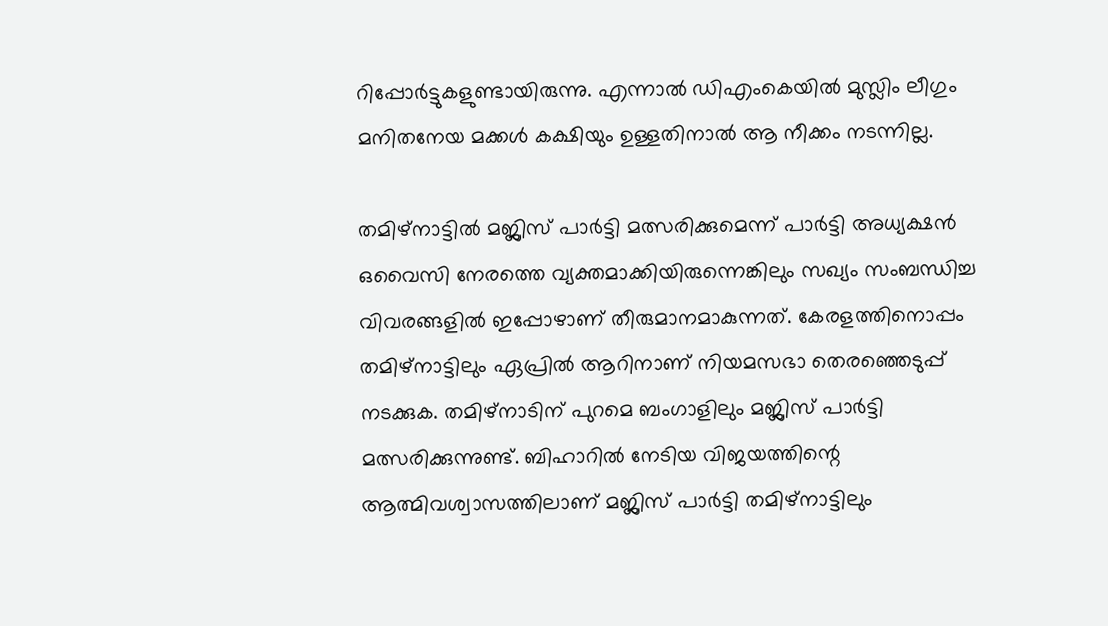റിപ്പോര്‍ട്ടുകളുണ്ടായിരുന്നു. എന്നാല്‍ ഡിഎംകെയില്‍ മുസ്ലിം ലീഗും മനിതനേയ മക്കള്‍ കക്ഷിയും ഉള്ളതിനാല്‍ ആ നീക്കം നടന്നില്ല.

തമിഴ്നാട്ടില്‍ മജ്ലിസ് പാര്‍ട്ടി മത്സരിക്കുമെന്ന് പാര്‍ട്ടി അധ്യക്ഷന്‍ ഒവൈസി നേരത്തെ വ്യക്തമാക്കിയിരുന്നെങ്കിലും സഖ്യം സംബന്ധിച്ച വിവരങ്ങളില്‍ ഇപ്പോഴാണ് തീരുമാനമാകുന്നത്. കേരളത്തിനൊപ്പം തമിഴ്നാട്ടിലും ഏപ്രില്‍ ആറിനാണ് നിയമസഭാ തെരഞ്ഞെടുപ്പ് നടക്കുക. തമിഴ്നാടിന് പുറമെ ബംഗാളിലും മജ്ലിസ് പാര്‍ട്ടി മത്സരിക്കുന്നുണ്ട്. ബിഹാറില്‍ നേടിയ വിജയത്തിന്റെ ആത്മിവശ്വാസത്തിലാണ് മജ്ലിസ് പാര്‍ട്ടി തമിഴ്നാട്ടിലും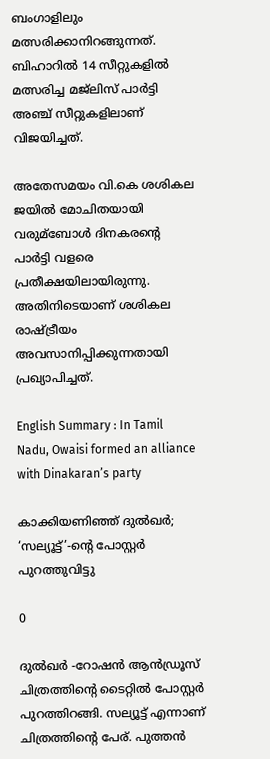ബംഗാളിലും മത്സരിക്കാനിറങ്ങുന്നത്. ബിഹാറില്‍ 14 സീറ്റുകളില്‍ മത്സരിച്ച മജ്ലിസ് പാര്‍ട്ടി അഞ്ച് സീറ്റുകളിലാണ് വിജയിച്ചത്.

അതേസമയം വി.കെ ശശികല ജയില്‍ മോചിതയായി വരുമ്‌ബോള്‍ ദിനകരന്റെ പാര്‍ട്ടി വളരെ പ്രതീക്ഷയിലായിരുന്നു. അതിനിടെയാണ് ശശികല രാഷ്ട്രീയം അവസാനിപ്പിക്കുന്നതായി പ്രഖ്യാപിച്ചത്.

English Summary : In Tamil Nadu, Owaisi formed an alliance with Dinakaran’s party

കാക്കിയണിഞ്ഞ് ദുല്‍ഖര്‍; ‘സല്യൂട്ട്’-ന്റെ പോസ്റ്റര്‍ പുറത്തുവിട്ടു

0

ദുല്‍ഖര്‍ -റോഷന്‍ ആന്‍ഡ്രൂസ് ചിത്രത്തിന്റെ ടൈറ്റില്‍ പോസ്റ്റര്‍ പുറത്തിറങ്ങി. സല്യൂട്ട് എന്നാണ് ചിത്രത്തിന്റെ പേര്. പുത്തന്‍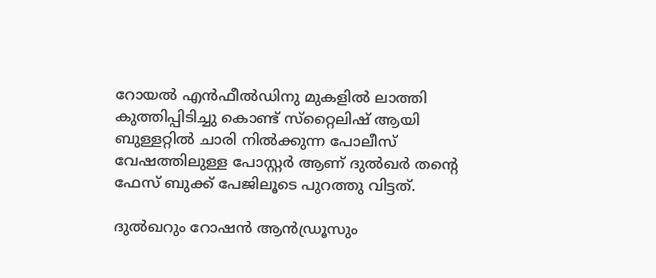റോയല്‍ എന്‍ഫീല്‍ഡിനു മുകളില്‍ ലാത്തി കുത്തിപ്പിടിച്ചു കൊണ്ട് സ്‌റ്റൈലിഷ് ആയി ബുള്ളറ്റില്‍ ചാരി നില്‍ക്കുന്ന പോലീസ് വേഷത്തിലുള്ള പോസ്റ്റര്‍ ആണ് ദുല്‍ഖര്‍ തന്റെ ഫേസ് ബുക്ക് പേജിലൂടെ പുറത്തു വിട്ടത്.

ദുല്‍ഖറും റോഷന്‍ ആന്‍ഡ്രൂസും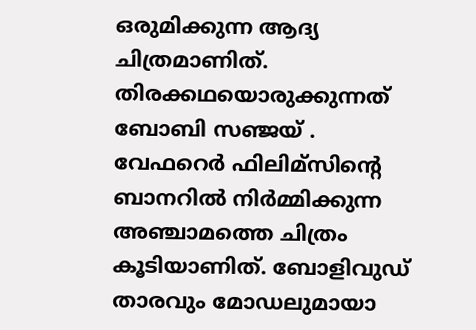ഒരുമിക്കുന്ന ആദ്യ ചിത്രമാണിത്. തിരക്കഥയൊരുക്കുന്നത് ബോബി സഞ്ജയ് . വേഫറെര്‍ ഫിലിമ്‌സിന്റെ ബാനറില്‍ നിര്‍മ്മിക്കുന്ന അഞ്ചാമത്തെ ചിത്രം കൂടിയാണിത്. ബോളിവുഡ് താരവും മോഡലുമായാ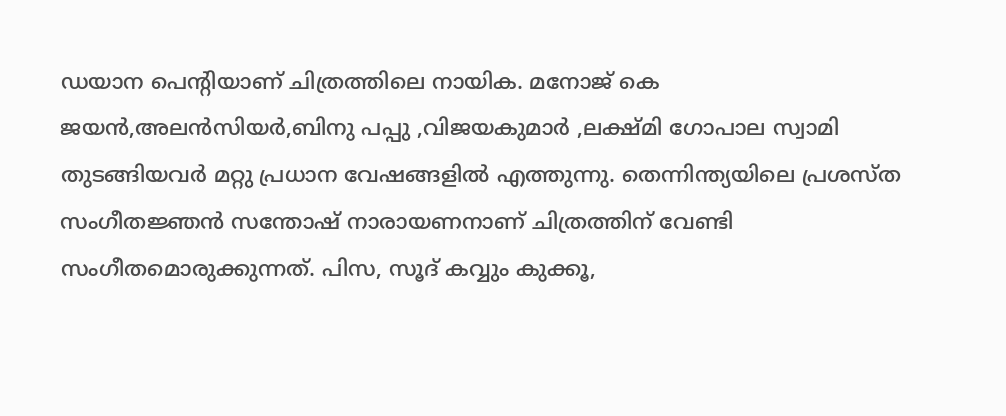ഡയാന പെന്റിയാണ് ചിത്രത്തിലെ നായിക. മനോജ് കെ ജയന്‍,അലന്‍സിയര്‍,ബിനു പപ്പു ,വിജയകുമാര്‍ ,ലക്ഷ്മി ഗോപാല സ്വാമി തുടങ്ങിയവര്‍ മറ്റു പ്രധാന വേഷങ്ങളില്‍ എത്തുന്നു. തെന്നിന്ത്യയിലെ പ്രശസ്ത സംഗീതജ്ഞന്‍ സന്തോഷ് നാരായണനാണ് ചിത്രത്തിന് വേണ്ടി സംഗീതമൊരുക്കുന്നത്. പിസ, സൂദ് കവ്വും കുക്കൂ,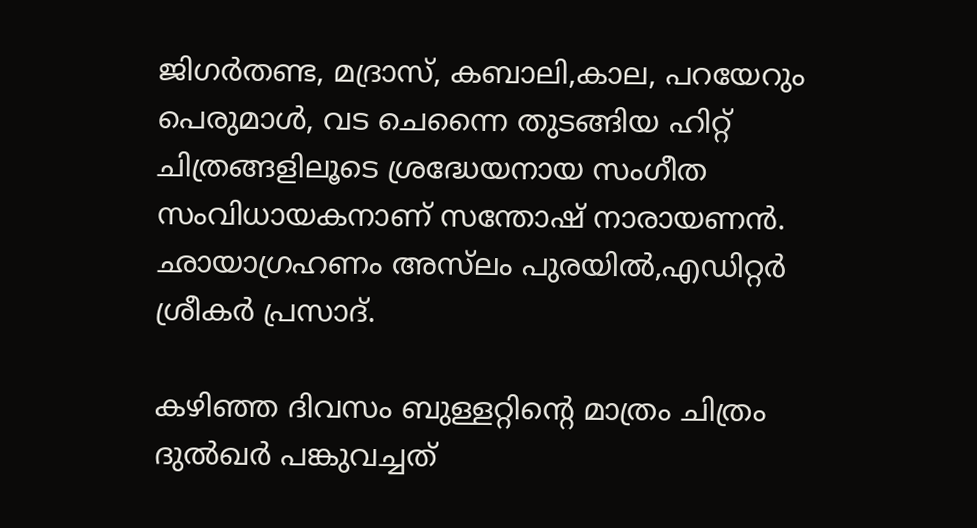ജിഗര്‍തണ്ട, മദ്രാസ്, കബാലി,കാല, പറയേറും പെരുമാള്‍, വട ചെന്നൈ തുടങ്ങിയ ഹിറ്റ് ചിത്രങ്ങളിലൂടെ ശ്രദ്ധേയനായ സംഗീത സംവിധായകനാണ് സന്തോഷ് നാരായണന്‍. ഛായാഗ്രഹണം അസ്‌ലം പുരയില്‍,എഡിറ്റര്‍ ശ്രീകര്‍ പ്രസാദ്.

കഴിഞ്ഞ ദിവസം ബുള്ളറ്റിന്റെ മാത്രം ചിത്രം ദുല്‍ഖര്‍ പങ്കുവച്ചത്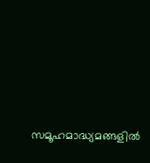സമൂഹമാദ്ധ്യമങ്ങളില്‍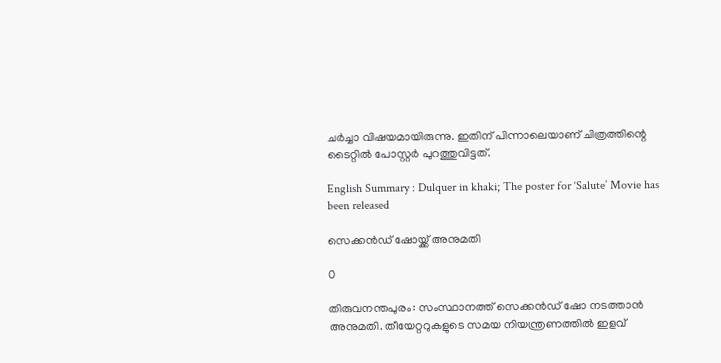ചര്‍ച്ചാ വിഷയമായിരുന്നു. ഇതിന് പിന്നാലെയാണ് ചിത്രത്തിന്റെ ടൈറ്റില്‍ പോസ്റ്റര്‍ പുറത്തുവിട്ടത്.

English Summary : Dulquer in khaki; The poster for ‘Salute’ Movie has been released

സെക്കന്‍ഡ് ഷോയ്ക്ക് അനുമതി

0

തിരുവനന്തപുരം: സംസ്ഥാനത്ത് സെക്കന്‍ഡ് ഷോ നടത്താന്‍ അനുമതി. തീയേറ്ററുകളുടെ സമയ നിയന്ത്രണത്തില്‍ ഇളവ്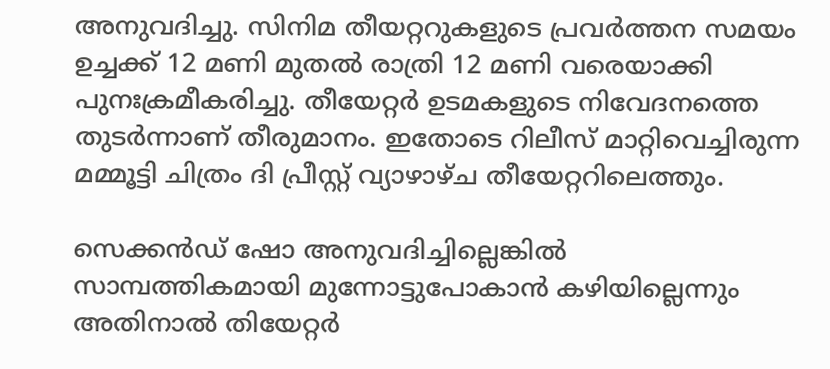അനുവദിച്ചു. സിനിമ തീയറ്ററുകളുടെ പ്രവര്‍ത്തന സമയം ഉച്ചക്ക് 12 മണി മുതല്‍ രാത്രി 12 മണി വരെയാക്കി പുനഃക്രമീകരിച്ചു. തീയേറ്റര്‍ ഉടമകളുടെ നിവേദനത്തെ തുടര്‍ന്നാണ് തീരുമാനം. ഇതോടെ റിലീസ് മാറ്റിവെച്ചിരുന്ന മമ്മൂട്ടി ചിത്രം ദി പ്രീസ്റ്റ് വ്യാഴാഴ്ച തീയേറ്ററിലെത്തും.

സെക്കന്‍ഡ് ഷോ അനുവദിച്ചില്ലെങ്കില്‍ സാമ്പത്തികമായി മുന്നോട്ടുപോകാന്‍ കഴിയില്ലെന്നും അതിനാല്‍ തിയേറ്റര്‍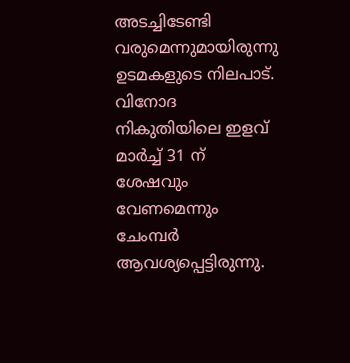അടച്ചിടേണ്ടി വരുമെന്നുമായിരുന്നു ഉടമകളുടെ നിലപാട്. വിനോദ നികുതിയിലെ ഇളവ് മാര്‍ച്ച് 31 ന് ശേഷവും വേണമെന്നും ചേംമ്പര്‍ ആവശ്യപ്പെട്ടിരുന്നു.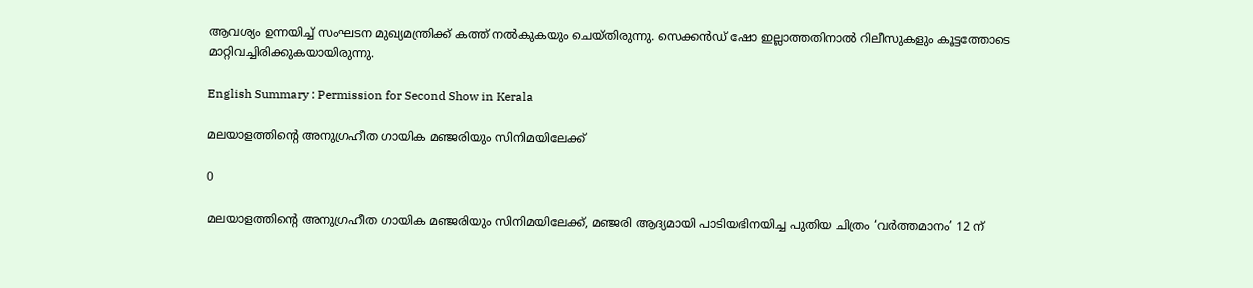ആവശ്യം ഉന്നയിച്ച് സംഘടന മുഖ്യമന്ത്രിക്ക് കത്ത് നല്‍കുകയും ചെയ്തിരുന്നു. സെക്കന്‍ഡ് ഷോ ഇല്ലാത്തതിനാല്‍ റിലീസുകളും കൂട്ടത്തോടെ മാറ്റിവച്ചിരിക്കുകയായിരുന്നു.

English Summary : Permission for Second Show in Kerala

മലയാളത്തിൻ്റെ അനുഗ്രഹീത ഗായിക മഞ്ജരിയും സിനിമയിലേക്ക്

0

മലയാളത്തിൻ്റെ അനുഗ്രഹീത ഗായിക മഞ്ജരിയും സിനിമയിലേക്ക്, മഞ്ജരി ആദ്യമായി പാടിയഭിനയിച്ച പുതിയ ചിത്രം ‘വർത്തമാനം’ 12 ന്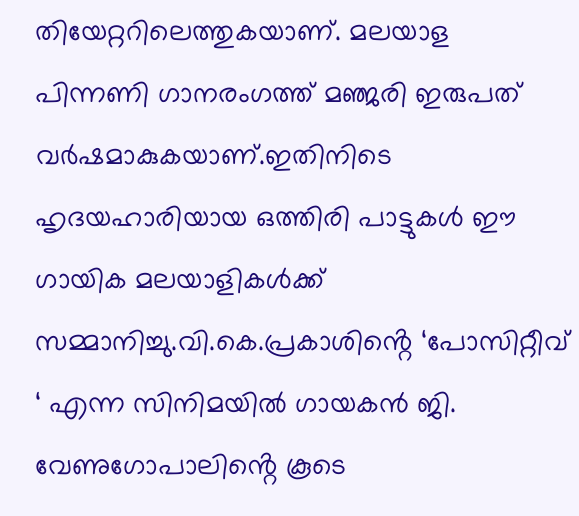തിയേറ്ററിലെത്തുകയാണ്. മലയാള പിന്നണി ഗാനരംഗത്ത് മഞ്ജരി ഇരുപത് വർഷമാകുകയാണ്.ഇതിനിടെ ഹൃദയഹാരിയായ ഒത്തിരി പാട്ടുകൾ ഈ ഗായിക മലയാളികൾക്ക് സമ്മാനിച്ചു.വി.കെ.പ്രകാശിൻ്റെ ‘പോസിറ്റീവ് ‘ എന്ന സിനിമയിൽ ഗായകൻ ജി. വേണുഗോപാലിൻ്റെ കൂടെ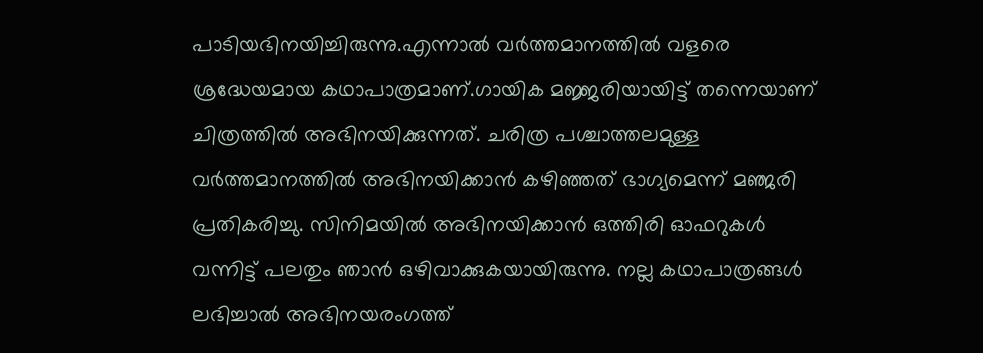പാടിയഭിനയിച്ചിരുന്നു.എന്നാൽ വർത്തമാനത്തിൽ വളരെ ശ്രദ്ധേയമായ കഥാപാത്രമാണ്.ഗായിക മജ്ജരിയായിട്ട് തന്നെയാണ് ചിത്രത്തിൽ അഭിനയിക്കുന്നത്. ചരിത്ര പശ്ചാത്തലമുള്ള വർത്തമാനത്തിൽ അഭിനയിക്കാൻ കഴിഞ്ഞത് ഭാഗ്യമെന്ന് മഞ്ജരി പ്രതികരിച്ചു. സിനിമയിൽ അഭിനയിക്കാൻ ഒത്തിരി ഓഫറുകൾ വന്നിട്ട് പലതും ഞാൻ ഒഴിവാക്കുകയായിരുന്നു. നല്ല കഥാപാത്രങ്ങൾ ലഭിച്ചാൽ അഭിനയരംഗത്ത്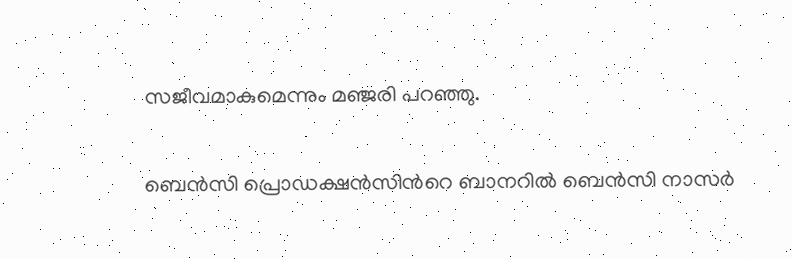സജീവമാകുമെന്നും മഞ്ജരി പറഞ്ഞു.

ബെന്‍സി പ്രൊഡക്ഷന്‍സിന്‍റെ ബാനറില്‍ ബെന്‍സി നാസര്‍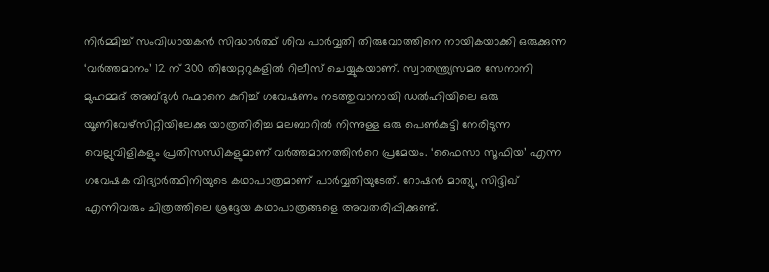നിര്‍മ്മിച്ച് സംവിധായകന്‍ സിദ്ധാര്‍ത്ഥ് ശിവ പാര്‍വ്വതി തിരുവോത്തിനെ നായികയാക്കി ഒരുക്കുന്ന ‘വര്‍ത്തമാനം’ 12 ന് 300 തിയേറ്ററുകളിൽ റിലീസ് ചെയ്യുകയാണ്. സ്വാതന്ത്ര്യസമര സേനാനി മുഹമ്മദ് അബ്ദുള്‍ റഹ്മാനെ കുറിച്ച് ഗവേഷണം നടത്തുവാനായി ഡല്‍ഹിയിലെ ഒരു യൂണിവേഴ്സിറ്റിയിലേക്കു യാത്രതിരിച്ച മലബാറില്‍ നിന്നുള്ള ഒരു പെണ്‍കുട്ടി നേരിടുന്ന വെല്ലുവിളികളും പ്രതിസന്ധികളുമാണ് വര്‍ത്തമാനത്തിന്‍റെ പ്രമേയം. ‘ഫൈസാ സൂഫിയ’ എന്ന ഗവേഷക വിദ്യാര്‍ത്ഥിനിയുടെ കഥാപാത്രമാണ് പാര്‍വ്വതിയുടേത്. റോഷന്‍ മാത്യു, സിദ്ദിഖ് എന്നിവരും ചിത്രത്തിലെ ശ്രദ്ദേയ കഥാപാത്രങ്ങളെ അവതരിപ്പിക്കുണ്ട്.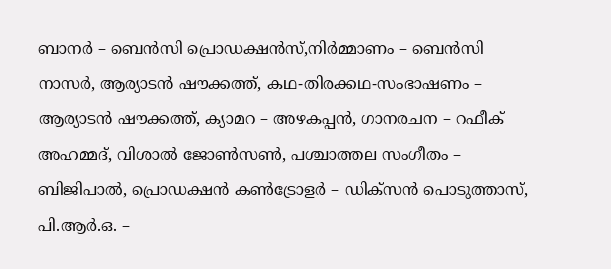ബാനര്‍ – ബെന്‍സി പ്രൊഡക്ഷന്‍സ്,നിര്‍മ്മാണം – ബെന്‍സി നാസര്‍, ആര്യാടന്‍ ഷൗക്കത്ത്, കഥ-തിരക്കഥ-സംഭാഷണം – ആര്യാടന്‍ ഷൗക്കത്ത്, ക്യാമറ – അഴകപ്പന്‍, ഗാനരചന – റഫീക് അഹമ്മദ്, വിശാല്‍ ജോണ്‍സണ്‍, പശ്ചാത്തല സംഗീതം – ബിജിപാല്‍, പ്രൊഡക്ഷന്‍ കണ്‍ട്രോളര്‍ – ഡിക്സന്‍ പൊടുത്താസ്, പി.ആര്‍.ഒ. –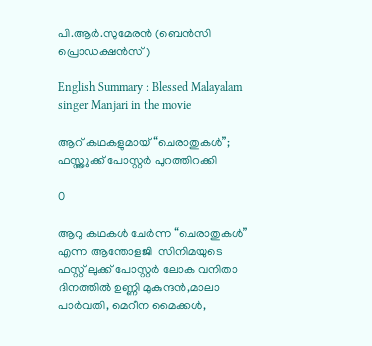പി.ആര്‍.സുമേരന്‍ (ബെന്‍സി പ്രൊഡക്ഷന്‍സ്)

English Summary : Blessed Malayalam singer Manjari in the movie

ആറ് കഥകളുമായ് “ചെരാതുകൾ”; ഫസ്റ്റ്ലുക്ക്‌ പോസ്റ്റർ പുറത്തിറക്കി

0

ആറു കഥകൾ ചേർന്ന “ചെരാതുകൾ” എന്ന ആന്തോളജി  സിനിമയുടെ ഫസ്റ്റ് ലുക്ക് പോസ്റ്റർ ലോക വനിതാ ദിനത്തിൽ ഉണ്ണി മുകുന്ദൻ,മാലാ പാർവതി, മെറീന മൈക്കൾ,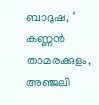ബാദുഷ, ‘ കണ്ണൻ താമരക്കുളം, അഞ്ജലി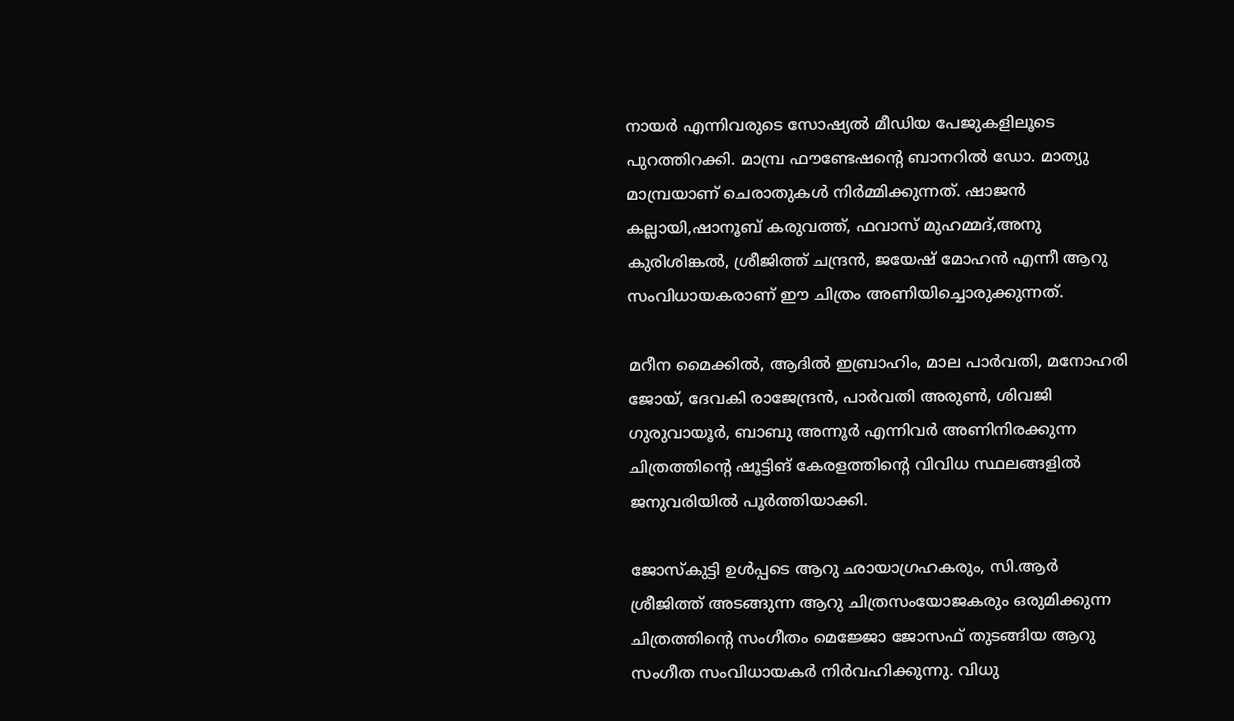നായർ എന്നിവരുടെ സോഷ്യൽ മീഡിയ പേജുകളിലൂടെ പുറത്തിറക്കി. മാമ്പ്ര ഫൗണ്ടേഷന്റെ ബാനറിൽ ഡോ. മാത്യു മാമ്പ്രയാണ് ചെരാതുകൾ നിർമ്മിക്കുന്നത്. ഷാജൻ കല്ലായി,ഷാനൂബ് കരുവത്ത്, ഫവാസ് മുഹമ്മദ്,അനു കുരിശിങ്കൽ, ശ്രീജിത്ത്‌ ചന്ദ്രൻ, ജയേഷ് മോഹൻ എന്നീ ആറു സംവിധായകരാണ് ഈ ചിത്രം അണിയിച്ചൊരുക്കുന്നത്.

മറീന മൈക്കിൽ, ആദിൽ ഇബ്രാഹിം, മാല പാർവതി, മനോഹരി ജോയ്, ദേവകി രാജേന്ദ്രൻ, പാർവതി അരുൺ, ശിവജി ഗുരുവായൂർ, ബാബു അന്നൂർ എന്നിവർ അണിനിരക്കുന്ന ചിത്രത്തിന്റെ ഷൂട്ടിങ് കേരളത്തിന്റെ വിവിധ സ്ഥലങ്ങളിൽ ജനുവരിയിൽ പൂർത്തിയാക്കി.

ജോസ്കുട്ടി ഉൾപ്പടെ ആറു ഛായാഗ്രഹകരും, സി.ആർ ശ്രീജിത്ത്‌ അടങ്ങുന്ന ആറു ചിത്രസംയോജകരും ഒരുമിക്കുന്ന ചിത്രത്തിന്റെ സംഗീതം മെജ്ജോ ജോസഫ് തുടങ്ങിയ ആറു സംഗീത സംവിധായകർ നിർവഹിക്കുന്നു. വിധു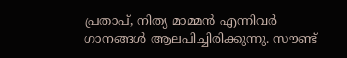പ്രതാപ്, നിത്യ മാമ്മൻ എന്നിവർ ഗാനങ്ങൾ ആലപിച്ചിരിക്കുന്നു. സൗണ്ട്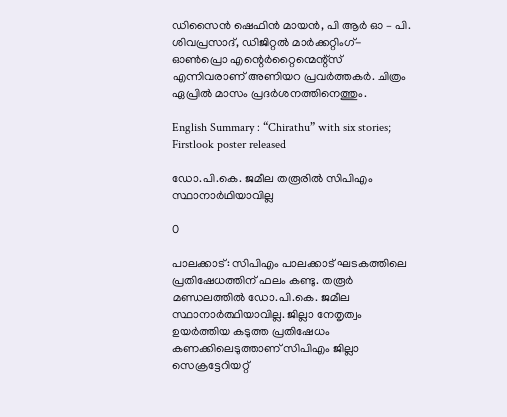ഡിസൈൻ ഷെഫിൻ മായൻ, പി ആർ ഓ – പി. ശിവപ്രസാദ്, ഡിജിറ്റൽ മാർക്കറ്റിംഗ്- ഓൺപ്രൊ എന്റെർറ്റൈന്മെന്റ്സ് എന്നിവരാണ് അണിയറ പ്രവർത്തകർ. ചിത്രം ഏപ്രിൽ മാസം പ്രദർശനത്തിനെത്തും.

English Summary : “Chirathu” with six stories; Firstlook poster released

ഡോ.പി.കെ. ജമീല തരൂരില്‍ സിപിഎം സ്ഥാനാര്‍ഥിയാവില്ല

0

പാലക്കാട്: സിപിഎം പാലക്കാട് ഘടകത്തിലെ പ്രതിഷേധത്തിന് ഫലം കണ്ടു. തരൂര്‍ മണ്ഡലത്തില്‍ ഡോ.പി.കെ. ജമീല സ്ഥാനാര്‍ത്ഥിയാവില്ല. ജില്ലാ നേതൃത്വം ഉയര്‍ത്തിയ കടുത്ത പ്രതിഷേധം കണക്കിലെടുത്താണ് സിപിഎം ജില്ലാ സെക്രട്ടേറിയറ്റ്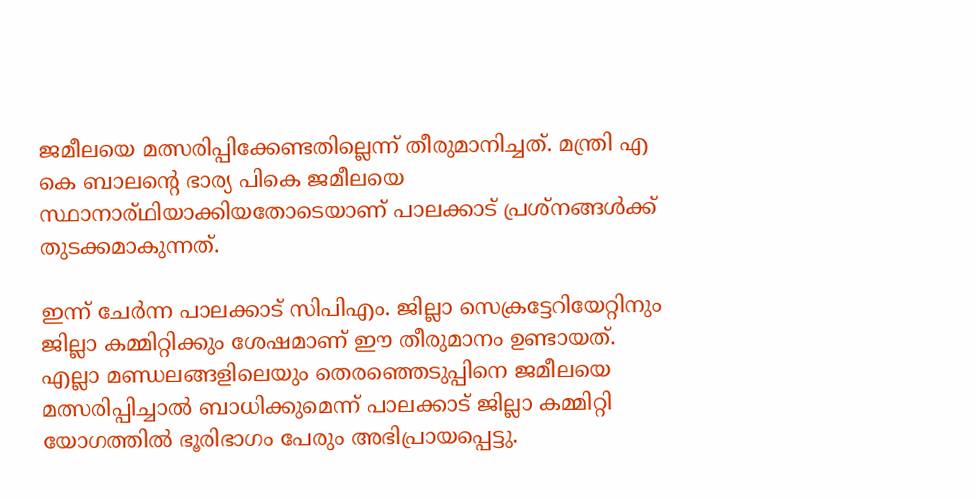ജമീലയെ മത്സരിപ്പിക്കേണ്ടതില്ലെന്ന് തീരുമാനിച്ചത്. മന്ത്രി എ കെ ബാലന്റെ ഭാര്യ പികെ ജമീലയെ സ്ഥാനാര്ഥിയാക്കിയതോടെയാണ് പാലക്കാട് പ്രശ്‌നങ്ങള്‍ക്ക് തുടക്കമാകുന്നത്.

ഇന്ന് ചേര്‍ന്ന പാലക്കാട് സിപിഎം. ജില്ലാ സെക്രട്ടേറിയേറ്റിനും ജില്ലാ കമ്മിറ്റിക്കും ശേഷമാണ് ഈ തീരുമാനം ഉണ്ടായത്. എല്ലാ മണ്ഡലങ്ങളിലെയും തെരഞ്ഞെടുപ്പിനെ ജമീലയെ മത്സരിപ്പിച്ചാല്‍ ബാധിക്കുമെന്ന് പാലക്കാട് ജില്ലാ കമ്മിറ്റി യോഗത്തില്‍ ഭൂരിഭാഗം പേരും അഭിപ്രായപ്പെട്ടു.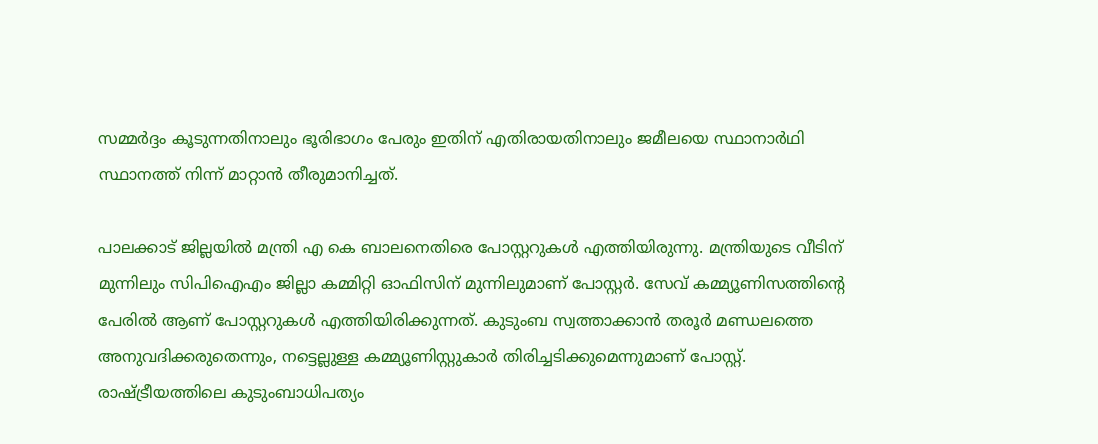സമ്മര്‍ദ്ദം കൂടുന്നതിനാലും ഭൂരിഭാഗം പേരും ഇതിന് എതിരായതിനാലും ജമീലയെ സ്ഥാനാര്‍ഥി സ്ഥാനത്ത് നിന്ന് മാറ്റാന്‍ തീരുമാനിച്ചത്.

പാലക്കാട് ജില്ലയില്‍ മന്ത്രി എ കെ ബാലനെതിരെ പോസ്റ്ററുകള്‍ എത്തിയിരുന്നു. മന്ത്രിയുടെ വീടിന് മുന്നിലും സിപിഐഎം ജില്ലാ കമ്മിറ്റി ഓഫിസിന് മുന്നിലുമാണ് പോസ്റ്റര്‍. സേവ് കമ്മ്യൂണിസത്തിന്റെ പേരില്‍ ആണ് പോസ്റ്ററുകള്‍ എത്തിയിരിക്കുന്നത്. കുടുംബ സ്വത്താക്കാന്‍ തരൂര്‍ മണ്ഡലത്തെ അനുവദിക്കരുതെന്നും, നട്ടെല്ലുള്ള കമ്മ്യൂണിസ്റ്റുകാര്‍ തിരിച്ചടിക്കുമെന്നുമാണ് പോസ്റ്റ്. രാഷ്ട്രീയത്തിലെ കുടുംബാധിപത്യം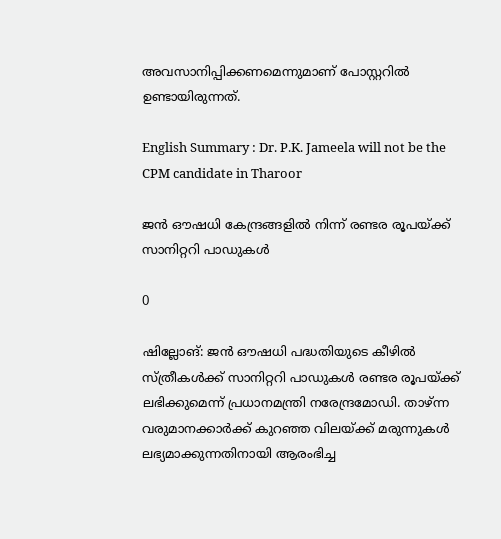അവസാനിപ്പിക്കണമെന്നുമാണ് പോസ്റ്ററില്‍ ഉണ്ടായിരുന്നത്.

English Summary : Dr. P.K. Jameela will not be the CPM candidate in Tharoor

ജന്‍ ഔഷധി കേന്ദ്രങ്ങളില്‍ നിന്ന് രണ്ടര രൂപയ്ക്ക് സാനിറ്ററി പാഡുകള്‍

0

ഷില്ലോങ്: ജന്‍ ഔഷധി പദ്ധതിയുടെ കീഴില്‍ സ്ത്രീകള്‍ക്ക് സാനിറ്ററി പാഡുകള്‍ രണ്ടര രൂപയ്ക്ക് ലഭിക്കുമെന്ന് പ്രധാനമന്ത്രി നരേന്ദ്രമോഡി. താഴ്ന്ന വരുമാനക്കാര്‍ക്ക് കുറഞ്ഞ വിലയ്ക്ക് മരുന്നുകള്‍ ലഭ്യമാക്കുന്നതിനായി ആരംഭിച്ച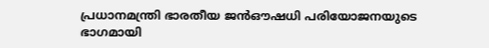പ്രധാനമന്ത്രി ഭാരതീയ ജന്‍ഔഷധി പരിയോജനയുടെ ഭാഗമായി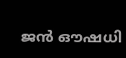ജന്‍ ഔഷധി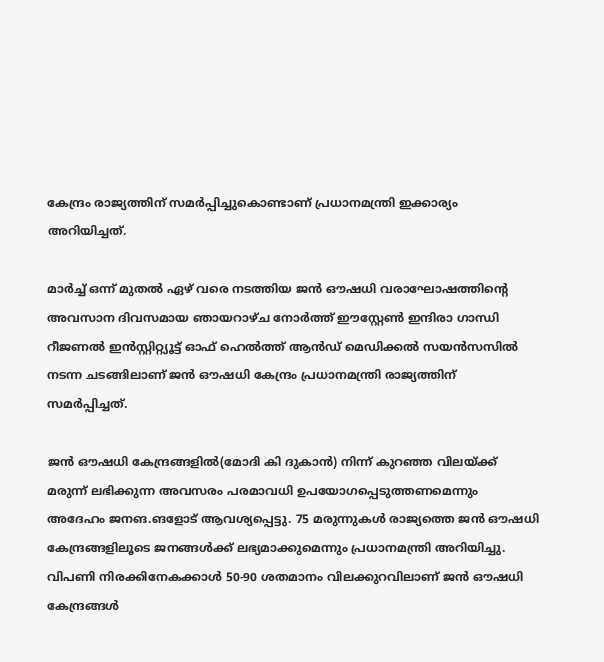കേന്ദ്രം രാജ്യത്തിന് സമര്‍പ്പിച്ചുകൊണ്ടാണ് പ്രധാനമന്ത്രി ഇക്കാര്യം അറിയിച്ചത്.

മാര്‍ച്ച് ഒന്ന് മുതല്‍ ഏഴ് വരെ നടത്തിയ ജന്‍ ഔഷധി വരാഘോഷത്തിന്റെ അവസാന ദിവസമായ ഞായറാഴ്ച നോര്‍ത്ത് ഈസ്റ്റേണ്‍ ഇന്ദിരാ ഗാന്ധി റീജണല്‍ ഇന്‍സ്റ്റിറ്റ്യൂട്ട് ഓഫ് ഹെല്‍ത്ത് ആന്‍ഡ് മെഡിക്കല്‍ സയന്‍സസില്‍ നടന്ന ചടങ്ങിലാണ് ജന്‍ ഔഷധി കേന്ദ്രം പ്രധാനമന്ത്രി രാജ്യത്തിന് സമര്‍പ്പിച്ചത്.

ജന്‍ ഔഷധി കേന്ദ്രങ്ങളില്‍(മോദി കി ദുകാന്‍) നിന്ന് കുറഞ്ഞ വിലയ്ക്ക് മരുന്ന് ലഭിക്കുന്ന അവസരം പരമാവധി ഉപയോഗപ്പെടുത്തണമെന്നും അദേഹം ജനങ.ങളോട് ആവശ്യപ്പെട്ടു. 75 മരുന്നുകള്‍ രാജ്യത്തെ ജന്‍ ഔഷധി കേന്ദ്രങ്ങളിലൂടെ ജനങ്ങള്‍ക്ക് ലഭ്യമാക്കുമെന്നും പ്രധാനമന്ത്രി അറിയിച്ചു. വിപണി നിരക്കിനേകക്കാള്‍ 50-90 ശതമാനം വിലക്കുറവിലാണ് ജന്‍ ഔഷധി കേന്ദ്രങ്ങള്‍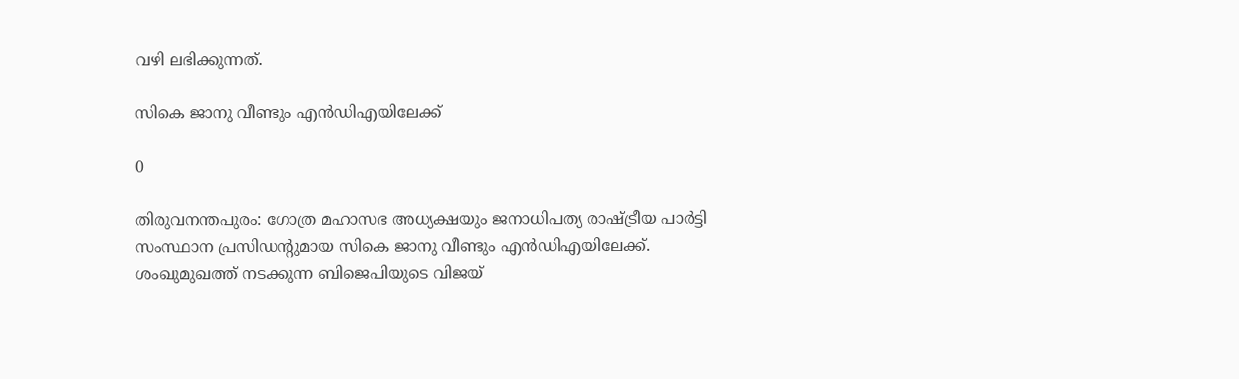വഴി ലഭിക്കുന്നത്.

സികെ ജാനു വീണ്ടും എന്‍ഡിഎയിലേക്ക്

0

തിരുവനന്തപുരം: ഗോത്ര മഹാസഭ അധ്യക്ഷയും ജനാധിപത്യ രാഷ്ട്രീയ പാര്‍ട്ടി സംസ്ഥാന പ്രസിഡന്റുമായ സികെ ജാനു വീണ്ടും എന്‍ഡിഎയിലേക്ക്. ശംഖുമുഖത്ത് നടക്കുന്ന ബിജെപിയുടെ വിജയ്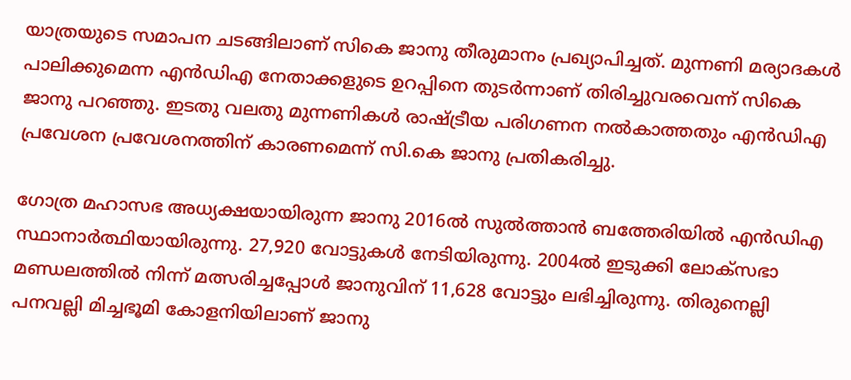യാത്രയുടെ സമാപന ചടങ്ങിലാണ് സികെ ജാനു തീരുമാനം പ്രഖ്യാപിച്ചത്. മുന്നണി മര്യാദകള്‍ പാലിക്കുമെന്ന എന്‍ഡിഎ നേതാക്കളുടെ ഉറപ്പിനെ തുടര്‍ന്നാണ് തിരിച്ചുവരവെന്ന് സികെ ജാനു പറഞ്ഞു. ഇടതു വലതു മുന്നണികള്‍ രാഷ്ട്രീയ പരിഗണന നല്‍കാത്തതും എന്‍ഡിഎ പ്രവേശന പ്രവേശനത്തിന് കാരണമെന്ന് സി.കെ ജാനു പ്രതികരിച്ചു.

ഗോത്ര മഹാസഭ അധ്യക്ഷയായിരുന്ന ജാനു 2016ല്‍ സുല്‍ത്താന്‍ ബത്തേരിയില്‍ എന്‍ഡിഎ സ്ഥാനാര്‍ത്ഥിയായിരുന്നു. 27,920 വോട്ടുകള്‍ നേടിയിരുന്നു. 2004ല്‍ ഇടുക്കി ലോക്സഭാ മണ്ഡലത്തില്‍ നിന്ന് മത്സരിച്ചപ്പോള്‍ ജാനുവിന് 11,628 വോട്ടും ലഭിച്ചിരുന്നു. തിരുനെല്ലി പനവല്ലി മിച്ചഭൂമി കോളനിയിലാണ് ജാനു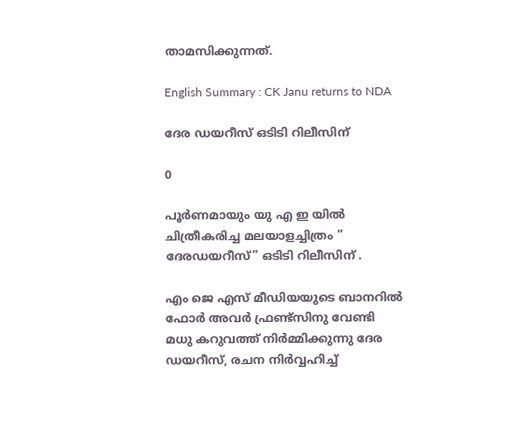താമസിക്കുന്നത്.

English Summary : CK Janu returns to NDA

ദേര ഡയറീസ് ഒടിടി റിലീസിന്

0

പൂർണമായും യു എ ഇ യിൽ ചിത്രീകരിച്ച മലയാളച്ചിത്രം ” ദേരഡയറീസ്” ഒടിടി റിലീസിന് .

എം ജെ എസ് മീഡിയയുടെ ബാനറിൽ ഫോർ അവർ ഫ്രണ്ട്സിനു വേണ്ടി മധു കറുവത്ത് നിർമ്മിക്കുന്നു ദേര ഡയറീസ്, രചന നിർവ്വഹിച്ച്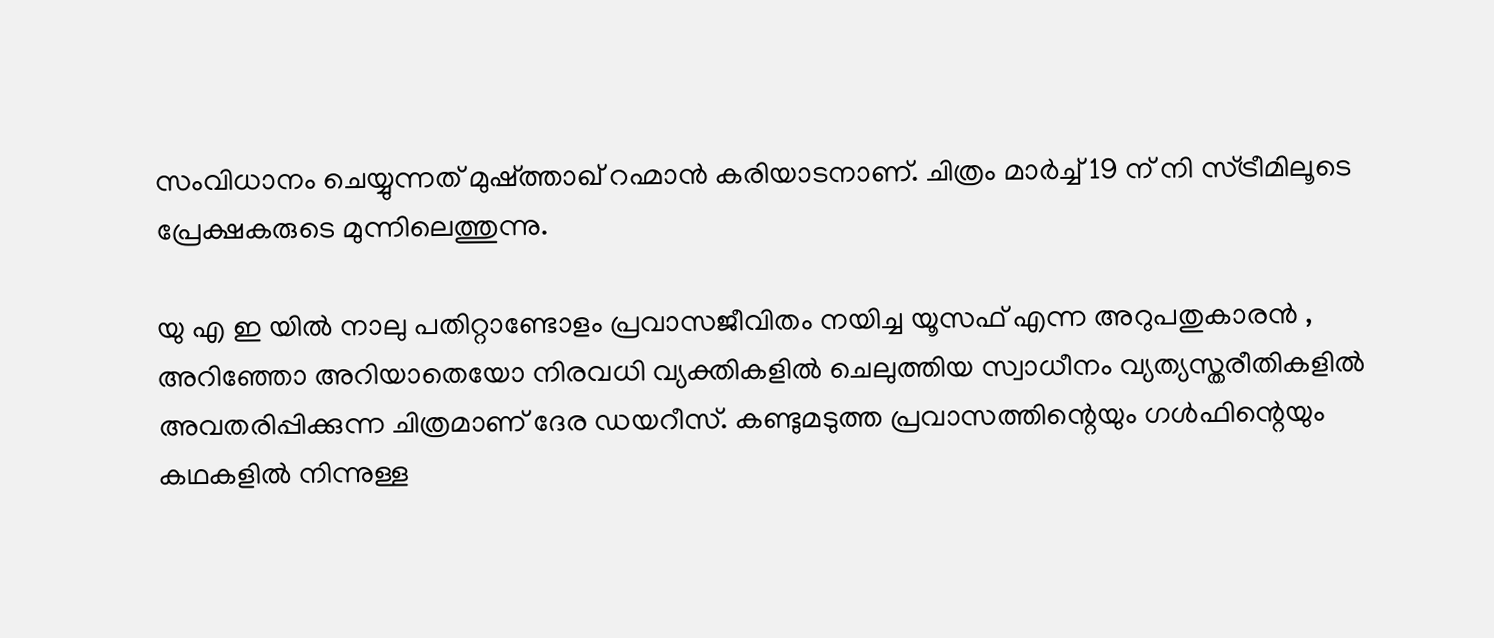സംവിധാനം ചെയ്യുന്നത് മുഷ്ത്താഖ് റഹ്മാൻ കരിയാടനാണ്. ചിത്രം മാർച്ച് 19 ന് നി സ്ട്രീമിലൂടെ പ്രേക്ഷകരുടെ മുന്നിലെത്തുന്നു.

യു എ ഇ യിൽ നാലു പതിറ്റാണ്ടോളം പ്രവാസജീവിതം നയിച്ച യൂസഫ് എന്ന അറുപതുകാരൻ , അറിഞ്ഞോ അറിയാതെയോ നിരവധി വ്യക്തികളിൽ ചെലുത്തിയ സ്വാധീനം വ്യത്യസ്തരീതികളിൽ അവതരിപ്പിക്കുന്ന ചിത്രമാണ് ദേര ഡയറീസ്. കണ്ടുമടുത്ത പ്രവാസത്തിന്റെയും ഗൾഫിന്റെയും കഥകളിൽ നിന്നുള്ള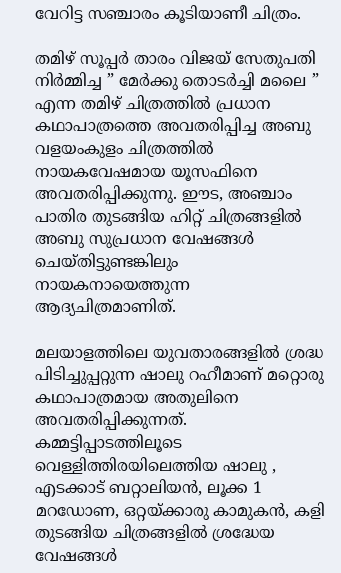വേറിട്ട സഞ്ചാരം കൂടിയാണീ ചിത്രം.

തമിഴ് സൂപ്പർ താരം വിജയ് സേതുപതി നിർമ്മിച്ച ” മേർക്കു തൊടർച്ചി മലൈ ” എന്ന തമിഴ് ചിത്രത്തിൽ പ്രധാന കഥാപാത്രത്തെ അവതരിപ്പിച്ച അബു വളയംകുളം ചിത്രത്തിൽ നായകവേഷമായ യൂസഫിനെ അവതരിപ്പിക്കുന്നു. ഈട, അഞ്ചാം പാതിര തുടങ്ങിയ ഹിറ്റ് ചിത്രങ്ങളിൽ അബു സുപ്രധാന വേഷങ്ങൾ ചെയ്തിട്ടുണ്ടങ്കിലും നായകനായെത്തുന്ന ആദ്യചിത്രമാണിത്.

മലയാളത്തിലെ യുവതാരങ്ങളിൽ ശ്രദ്ധ പിടിച്ചുപ്പറ്റുന്ന ഷാലു റഹീമാണ് മറ്റൊരു കഥാപാത്രമായ അതുലിനെ അവതരിപ്പിക്കുന്നത്. കമ്മട്ടിപ്പാടത്തിലൂടെ വെള്ളിത്തിരയിലെത്തിയ ഷാലു , എടക്കാട് ബറ്റാലിയൻ, ലൂക്ക 1 മറഡോണ, ഒറ്റയ്ക്കാരു കാമുകൻ, കളി തുടങ്ങിയ ചിത്രങ്ങളിൽ ശ്രദ്ധേയ വേഷങ്ങൾ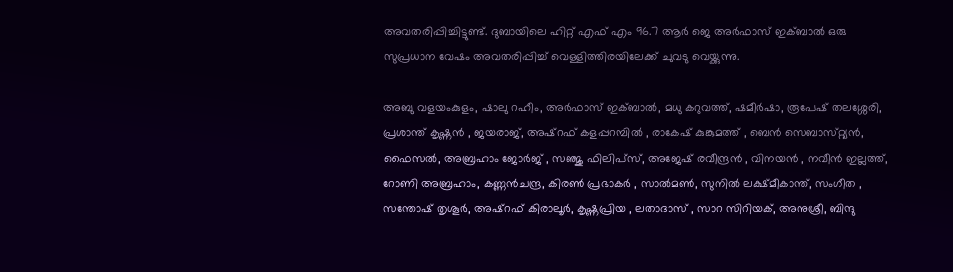അവതരിപ്പിച്ചിട്ടുണ്ട്. ദുബായിലെ ഹിറ്റ് എഫ് എം 96.7 ആർ ജെ അർഫാസ് ഇക്ബാൽ ഒരു സുപ്രധാന വേഷം അവതരിപ്പിച്ച് വെള്ളിത്തിരയിലേക്ക് ചുവടു വെയ്ക്കുന്നു.

അബു വളയംകുളം, ഷാലു റഹീം, അർഫാസ് ഇക്ബാൽ, മധു കറുവത്ത്, ഷമീർഷാ, രൂപേഷ് തലശ്ശേരി, പ്രശാന്ത് കൃഷ്ണൻ , ജയരാജ്, അഷ്റഫ് കളപ്പറമ്പിൽ , രാകേഷ് കുങ്കുമത്ത് , ബെൻ സെബാസ്‌റ്റ്യൻ, ഫൈസൽ, അബ്രഹാം ജോർജ് , സഞ്ജു ഫിലിപ്സ്, അജേഷ് രവീന്ദ്രൻ , വിനയൻ , നവീൻ ഇല്ലത്ത്, റോണി അബ്രഹാം, കണ്ണൻചന്ദ്ര, കിരൺ പ്രഭാകർ , സാൽമൺ, സുനിൽ ലക്ഷ്മീകാന്ത്, സംഗീത , സന്തോഷ് തൃശൂർ, അഷ്റഫ് കിരാലൂർ, കൃഷ്ണപ്രിയ , ലതാദാസ് , സാറ സിറിയക്, അനുശ്രീ, ബിന്ദു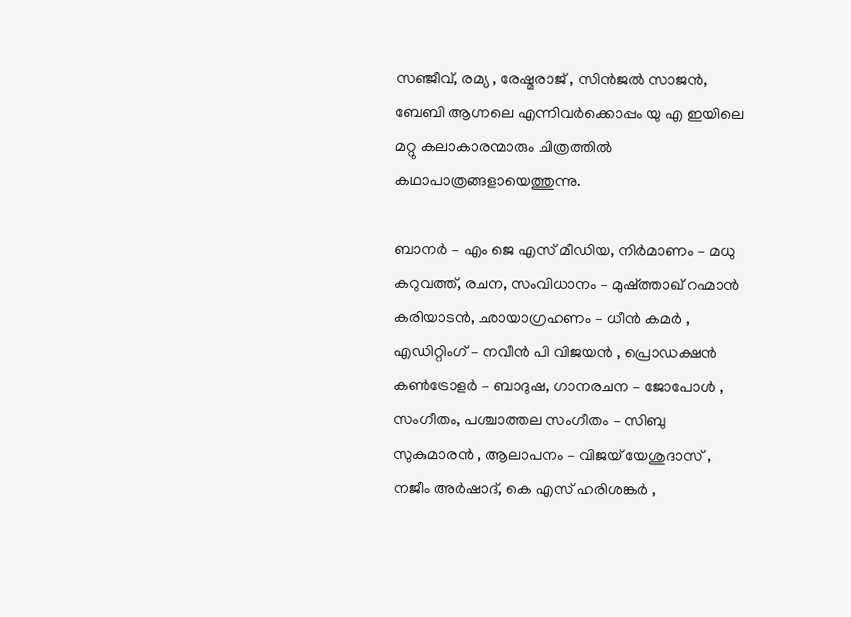സഞ്ജീവ്, രമ്യ , രേഷ്മരാജ് , സിൻജൽ സാജൻ, ബേബി ആഗ്നലെ എന്നിവർക്കൊപ്പം യു എ ഇയിലെ മറ്റു കലാകാരന്മാരും ചിത്രത്തിൽ കഥാപാത്രങ്ങളായെത്തുന്നു.

ബാനർ – എം ജെ എസ് മീഡിയ, നിർമാണം – മധു കറുവത്ത്, രചന, സംവിധാനം – മുഷ്ത്താഖ് റഹ്മാൻ കരിയാടൻ, ഛായാഗ്രഹണം – ധീൻ കമർ , എഡിറ്റിംഗ് – നവീൻ പി വിജയൻ , പ്രൊഡക്ഷൻ കൺട്രോളർ – ബാദുഷ, ഗാനരചന – ജോപോൾ , സംഗീതം, പശ്ചാത്തല സംഗീതം – സിബു സുകുമാരൻ , ആലാപനം – വിജയ് യേശുദാസ് , നജീം അർഷാദ്, കെ എസ് ഹരിശങ്കർ ,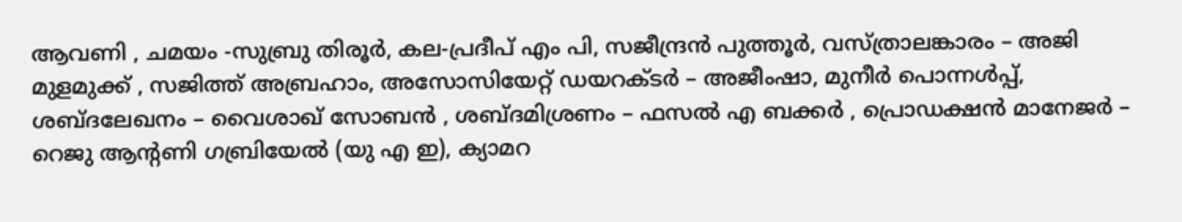ആവണി , ചമയം -സുബ്രു തിരൂർ, കല-പ്രദീപ് എം പി, സജീന്ദ്രൻ പുത്തൂർ, വസ്ത്രാലങ്കാരം – അജി മുളമുക്ക് , സജിത്ത് അബ്രഹാം, അസോസിയേറ്റ് ഡയറക്ടർ – അജീംഷാ, മുനീർ പൊന്നൾപ്പ്, ശബ്ദലേഖനം – വൈശാഖ് സോബൻ , ശബ്ദമിശ്രണം – ഫസൽ എ ബക്കർ , പ്രൊഡക്ഷൻ മാനേജർ – റെജു ആന്റണി ഗബ്രിയേൽ (യു എ ഇ), ക്യാമറ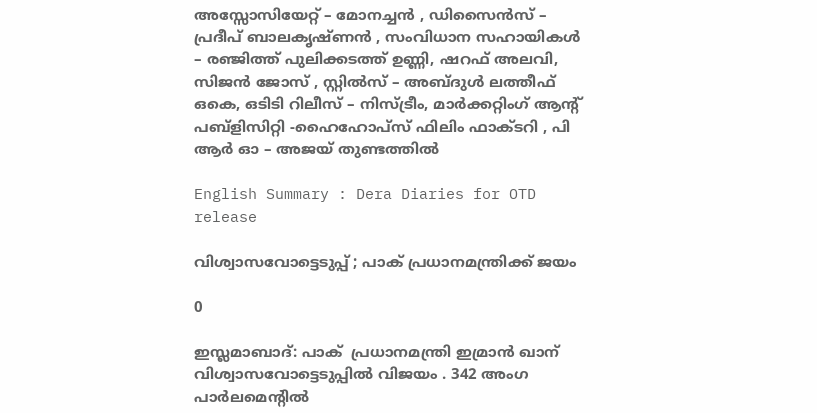അസ്സോസിയേറ്റ് – മോനച്ചൻ , ഡിസൈൻസ് – പ്രദീപ് ബാലകൃഷ്ണൻ , സംവിധാന സഹായികൾ – രഞ്ജിത്ത് പുലിക്കടത്ത് ഉണ്ണി, ഷറഫ് അലവി, സിജൻ ജോസ് , സ്റ്റിൽസ് – അബ്ദുൾ ലത്തീഫ് ഒകെ, ഒടിടി റിലീസ് – നിസ്ട്രീം, മാർക്കറ്റിംഗ് ആന്റ് പബ്ളിസിറ്റി -ഹൈഹോപ്സ് ഫിലിം ഫാക്ടറി , പി ആർ ഓ – അജയ് തുണ്ടത്തിൽ

English Summary : Dera Diaries for OTD release

വിശ്വാസവോട്ടെടുപ്പ് ; പാക് പ്രധാനമന്ത്രിക്ക് ജയം

0

ഇസ്ലമാബാദ്: പാക്  പ്രധാനമന്ത്രി ഇമ്രാന്‍ ഖാന് വിശ്വാസവോട്ടെടുപ്പില്‍ വിജയം . 342 അംഗ പാര്‍ലമെന്റില്‍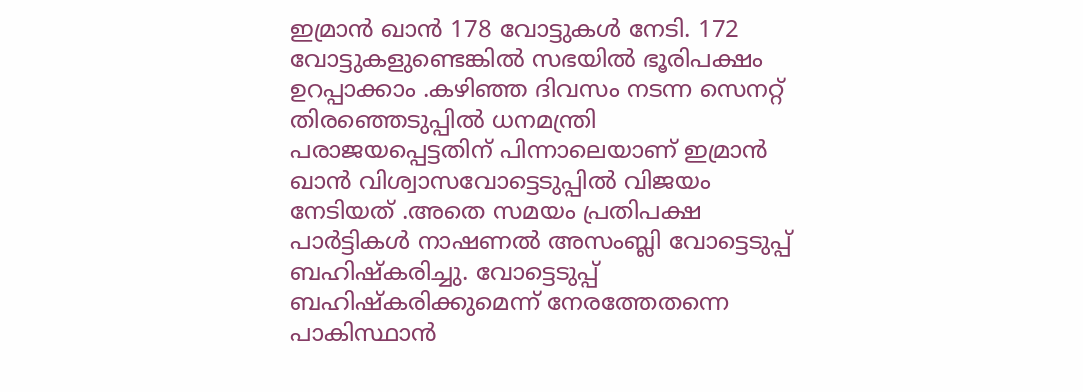ഇമ്രാന്‍ ഖാന്‍ 178 വോട്ടുകള്‍ നേടി. 172 വോട്ടുകളുണ്ടെങ്കില്‍ സഭയില്‍ ഭൂരിപക്ഷം ഉറപ്പാക്കാം .കഴിഞ്ഞ ദിവസം നടന്ന സെനറ്റ് തിരഞ്ഞെടുപ്പില്‍ ധനമന്ത്രി പരാജയപ്പെട്ടതിന് പിന്നാലെയാണ് ഇമ്രാന്‍ ഖാന്‍ വിശ്വാസവോട്ടെടുപ്പില്‍ വിജയം നേടിയത് .അതെ സമയം പ്രതിപക്ഷ പാര്‍ട്ടികള്‍ നാഷണല്‍ അസംബ്ലി വോട്ടെടുപ്പ് ബഹിഷ്‌കരിച്ചു. വോട്ടെടുപ്പ് ബഹിഷ്‌കരിക്കുമെന്ന് നേരത്തേതന്നെ പാകിസ്ഥാന്‍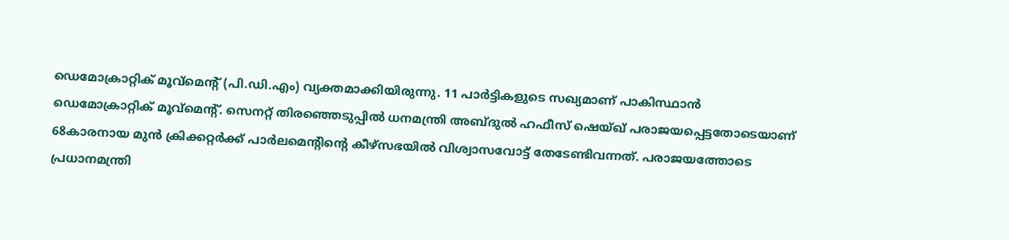ഡെമോക്രാറ്റിക് മൂവ്‌മെന്റ് (പി.ഡി.എം) വ്യക്തമാക്കിയിരുന്നു. 11 പാര്‍ട്ടികളുടെ സഖ്യമാണ് പാകിസ്ഥാന്‍ ഡെമോക്രാറ്റിക് മൂവ്‌മെന്റ്. സെനറ്റ് തിരഞ്ഞെടുപ്പില്‍ ധനമന്ത്രി അബ്ദുല്‍ ഹഫീസ് ഷെയ്ഖ് പരാജയപ്പെട്ടതോടെയാണ് 68കാരനായ മുന്‍ ക്രിക്കറ്റര്‍ക്ക് പാര്‍ലമെന്റിന്റെ കീഴ്‌സഭയില്‍ വിശ്വാസവോട്ട് തേടേണ്ടിവന്നത്. പരാജയത്തോടെ പ്രധാനമന്ത്രി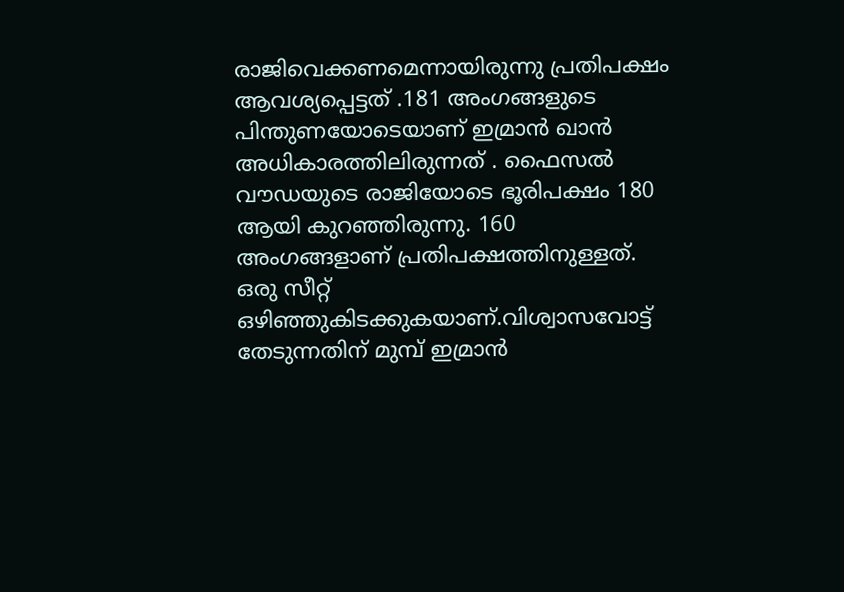രാജിവെക്കണമെന്നായിരുന്നു പ്രതിപക്ഷം ആവശ്യപ്പെട്ടത് .181 അംഗങ്ങളുടെ പിന്തുണയോടെയാണ് ഇമ്രാന്‍ ഖാന്‍ അധികാരത്തിലിരുന്നത് . ഫൈസല്‍ വൗഡയുടെ രാജിയോടെ ഭൂരിപക്ഷം 180 ആയി കുറഞ്ഞിരുന്നു. 160 അംഗങ്ങളാണ് പ്രതിപക്ഷത്തിനുള്ളത്. ഒരു സീറ്റ് ഒഴിഞ്ഞുകിടക്കുകയാണ്.വിശ്വാസവോട്ട് തേടുന്നതിന് മുമ്പ് ഇമ്രാന്‍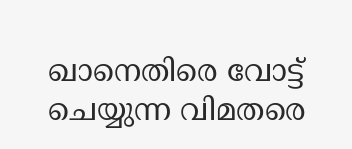ഖാനെതിരെ വോട്ട് ചെയ്യുന്ന വിമതരെ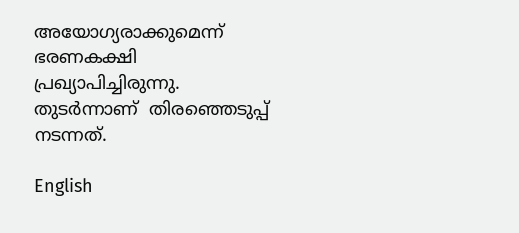അയോഗ്യരാക്കുമെന്ന് ഭരണകക്ഷി പ്രഖ്യാപിച്ചിരുന്നു. തുടര്‍ന്നാണ്  തിരഞ്ഞെടുപ്പ് നടന്നത്.

English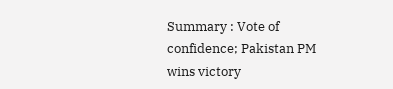Summary : Vote of confidence; Pakistan PM wins victory